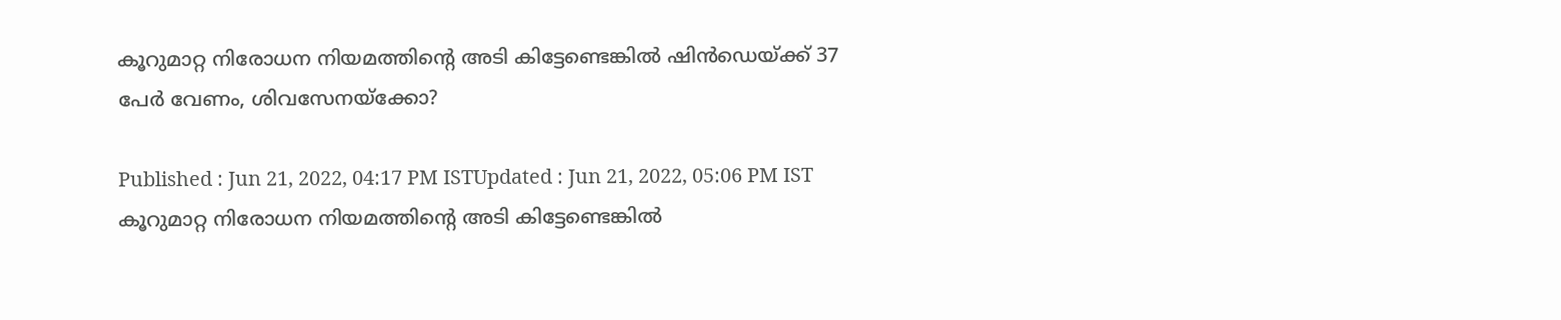കൂറുമാറ്റ നിരോധന നിയമത്തിന്‍റെ അടി കിട്ടേണ്ടെങ്കിൽ ഷിൻഡെയ്ക്ക് 37 പേർ വേണം, ശിവസേനയ്‍ക്കോ?

Published : Jun 21, 2022, 04:17 PM ISTUpdated : Jun 21, 2022, 05:06 PM IST
കൂറുമാറ്റ നിരോധന നിയമത്തിന്‍റെ അടി കിട്ടേണ്ടെങ്കിൽ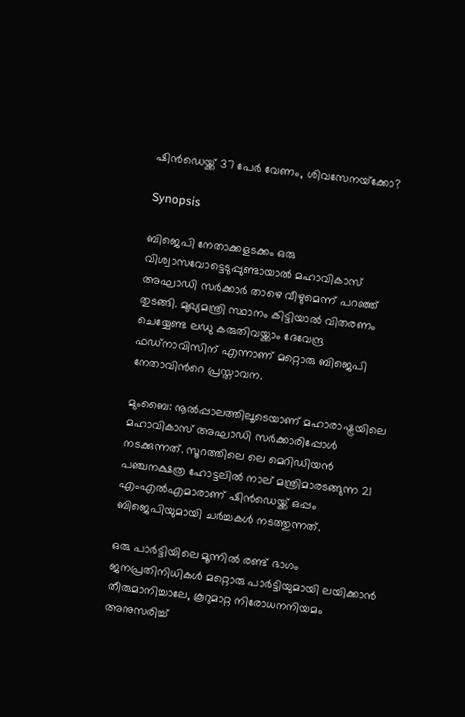ഷിൻഡെയ്ക്ക് 37 പേർ വേണം, ശിവസേനയ്‍ക്കോ?

Synopsis

ബിജെപി നേതാക്കളടക്കം ഒരു വിശ്വാസവോട്ടെടുപ്പുണ്ടായാൽ മഹാവികാസ് അഘാഡി സർക്കാർ താഴെ വീഴുമെന്ന് പറഞ്ഞ് തുടങ്ങി. മുഖ്യമന്ത്രി സ്ഥാനം കിട്ടിയാൽ വിതരണം ചെയ്യേണ്ട ലഡു കരുതിവയ്ക്കാം ദേവേന്ദ്ര ഫഡ്നാവിസിന് എന്നാണ് മറ്റൊരു ബിജെപി നേതാവിന്‍റെ പ്രസ്താവന.

മുംബൈ: നൂൽപ്പാലത്തിലൂടെയാണ് മഹാരാഷ്ട്രയിലെ മഹാവികാസ് അഘാഡി സർക്കാരിപ്പോൾ നടക്കുന്നത്. സൂറത്തിലെ ലെ മെറിഡിയൻ പഞ്ചനക്ഷത്ര ഹോട്ടലിൽ നാല് മന്ത്രിമാരടങ്ങുന്ന 21 എംഎൽഎമാരാണ് ഷിൻഡെയ്ക്ക് ഒപ്പം ബിജെപിയുമായി ചർച്ചകൾ നടത്തുന്നത്.

ഒരു പാർട്ടിയിലെ മൂന്നിൽ രണ്ട് ഭാഗം ജനപ്രതിനിധികൾ മറ്റൊരു പാർട്ടിയുമായി ലയിക്കാൻ തീരുമാനിച്ചാലേ, കൂറുമാറ്റ നിരോധനനിയമം അനുസരിച്ച്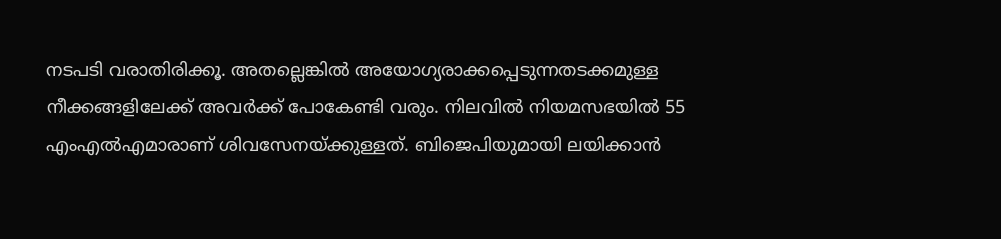നടപടി വരാതിരിക്കൂ. അതല്ലെങ്കിൽ അയോഗ്യരാക്കപ്പെടുന്നതടക്കമുള്ള നീക്കങ്ങളിലേക്ക് അവർക്ക് പോകേണ്ടി വരും. നിലവിൽ നിയമസഭയിൽ 55 എംഎൽഎമാരാണ് ശിവസേനയ്ക്കുള്ളത്. ബിജെപിയുമായി ലയിക്കാൻ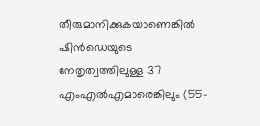തീരുമാനിക്കുകയാണെങ്കിൽ ഷിൻഡെയുടെ നേതൃത്വത്തിലുള്ള 37 എംഎൽഎമാരെങ്കിലും (55-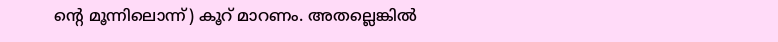ന്‍റെ മൂന്നിലൊന്ന്) കൂറ് മാറണം. അതല്ലെങ്കിൽ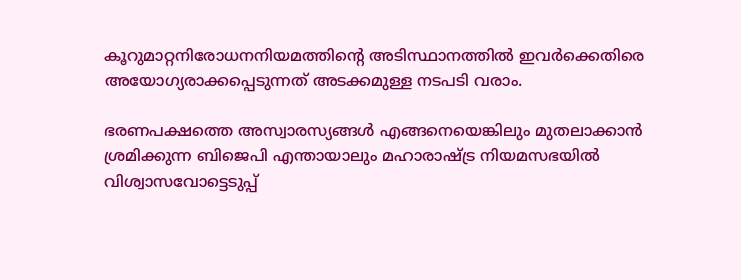കൂറുമാറ്റനിരോധനനിയമത്തിന്‍റെ അടിസ്ഥാനത്തിൽ ഇവർക്കെതിരെ അയോഗ്യരാക്കപ്പെടുന്നത് അടക്കമുള്ള നടപടി വരാം.

ഭരണപക്ഷത്തെ അസ്വാരസ്യങ്ങൾ എങ്ങനെയെങ്കിലും മുതലാക്കാൻ ശ്രമിക്കുന്ന ബിജെപി എന്തായാലും മഹാരാഷ്ട്ര നിയമസഭയിൽ വിശ്വാസവോട്ടെടുപ്പ്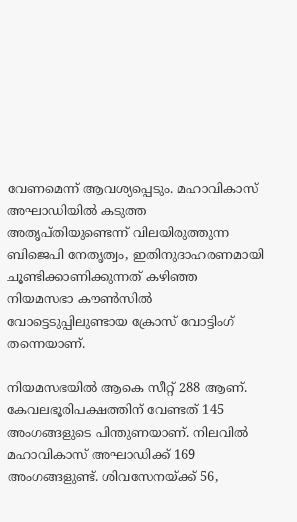വേണമെന്ന് ആവശ്യപ്പെടും. മഹാവികാസ് അഘാഡിയിൽ കടുത്ത അതൃപ്തിയുണ്ടെന്ന് വിലയിരുത്തുന്ന ബിജെപി നേതൃത്വം, ഇതിനുദാഹരണമായി ചൂണ്ടിക്കാണിക്കുന്നത് കഴിഞ്ഞ നിയമസഭാ കൗൺസിൽ വോട്ടെടുപ്പിലുണ്ടായ ക്രോസ് വോട്ടിംഗ് തന്നെയാണ്.

നിയമസഭയിൽ ആകെ സീറ്റ് 288 ആണ്. കേവലഭൂരിപക്ഷത്തിന് വേണ്ടത് 145 അംഗങ്ങളുടെ പിന്തുണയാണ്. നിലവിൽ മഹാവികാസ് അഘാഡിക്ക് 169 അംഗങ്ങളുണ്ട്. ശിവസേനയ്ക്ക് 56,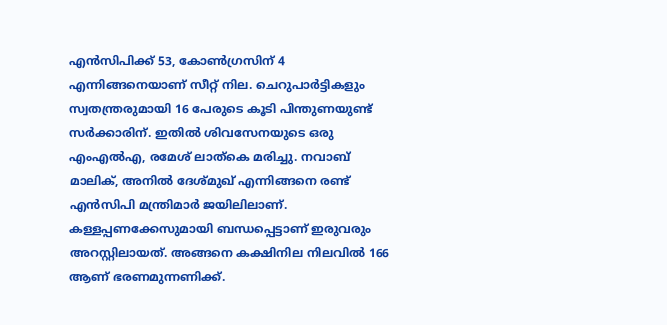എൻസിപിക്ക് 53, കോൺഗ്രസിന് 4 എന്നിങ്ങനെയാണ് സീറ്റ് നില. ചെറുപാർട്ടികളും സ്വതന്ത്രരുമായി 16 പേരുടെ കൂടി പിന്തുണയുണ്ട് സർക്കാരിന്. ഇതിൽ ശിവസേനയുടെ ഒരു എംഎൽഎ, രമേശ് ലാത്കെ മരിച്ചു. നവാബ് മാലിക്, അനിൽ ദേശ്മുഖ് എന്നിങ്ങനെ രണ്ട് എൻസിപി മന്ത്രിമാർ ജയിലിലാണ്. കള്ളപ്പണക്കേസുമായി ബന്ധപ്പെട്ടാണ് ഇരുവരും അറസ്റ്റിലായത്. അങ്ങനെ കക്ഷിനില നിലവിൽ 166 ആണ് ഭരണമുന്നണിക്ക്.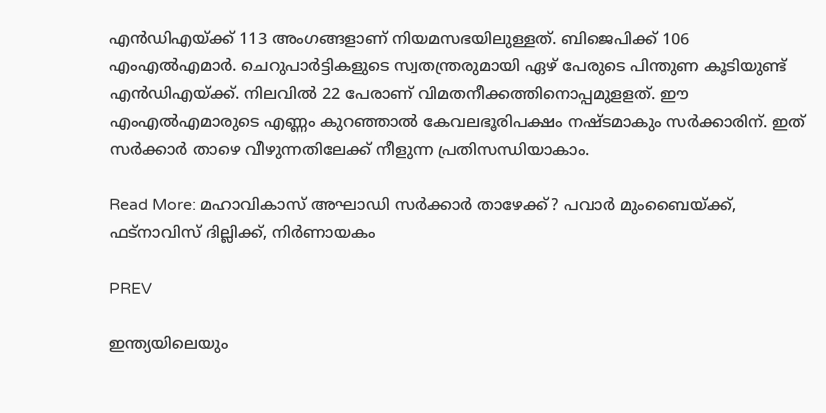എൻഡിഎയ്ക്ക് 113 അംഗങ്ങളാണ് നിയമസഭയിലുള്ളത്. ബിജെപിക്ക് 106 എംഎൽഎമാർ. ചെറുപാർട്ടികളുടെ സ്വതന്ത്രരുമായി ഏഴ് പേരുടെ പിന്തുണ കൂടിയുണ്ട് എൻഡിഎയ്ക്ക്. നിലവിൽ 22 പേരാണ് വിമതനീക്കത്തിനൊപ്പമുളളത്. ഈ എംഎൽഎമാരുടെ എണ്ണം കുറഞ്ഞാൽ കേവലഭൂരിപക്ഷം നഷ്ടമാകും സർക്കാരിന്. ഇത് സർക്കാർ താഴെ വീഴുന്നതിലേക്ക് നീളുന്ന പ്രതിസന്ധിയാകാം.

Read More: മഹാവികാസ് അഘാഡി സർക്കാർ താഴേക്ക്? പവാർ മുംബൈയ്ക്ക്, ഫട്നാവിസ് ദില്ലിക്ക്, നിർണായകം

PREV

ഇന്ത്യയിലെയും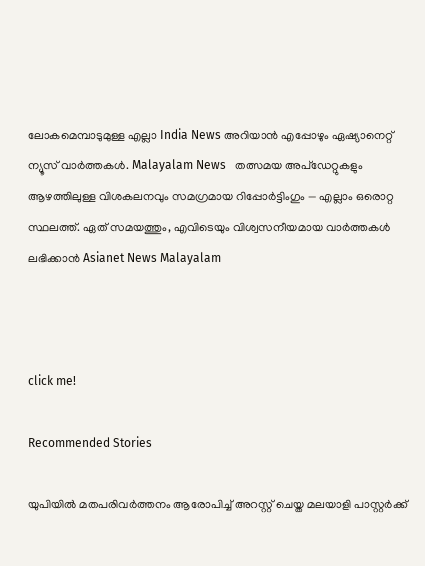ലോകമെമ്പാടുമുള്ള എല്ലാ India News അറിയാൻ എപ്പോഴും ഏഷ്യാനെറ്റ് ന്യൂസ് വാർത്തകൾ. Malayalam News   തത്സമയ അപ്‌ഡേറ്റുകളും ആഴത്തിലുള്ള വിശകലനവും സമഗ്രമായ റിപ്പോർട്ടിംഗും — എല്ലാം ഒരൊറ്റ സ്ഥലത്ത്. ഏത് സമയത്തും, എവിടെയും വിശ്വസനീയമായ വാർത്തകൾ ലഭിക്കാൻ Asianet News Malayalam



click me!

Recommended Stories

യുപിയിൽ മതപരിവർത്തനം ആരോപിച്ച് അറസ്റ്റ് ചെയ്ത മലയാളി പാസ്റ്റർക്ക്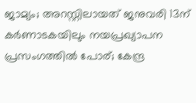ജാമ്യം‌; അറസ്റ്റിലായത് ജനുവരി 13ന്
കർണാടകയിലും നയപ്രഖ്യാപന പ്രസംഗത്തിൽ പോര്; കേന്ദ്ര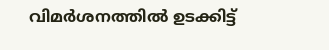വിമർശനത്തിൽ ഉടക്കിട്ട്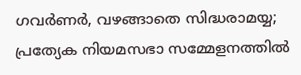ഗവർണർ, വഴങ്ങാതെ സിദ്ധരാമയ്യ; പ്രത്യേക നിയമസഭാ സമ്മേളനത്തിൽ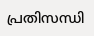പ്രതിസന്ധി